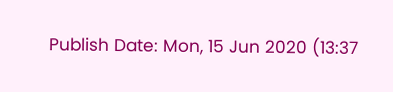Publish Date: Mon, 15 Jun 2020 (13:37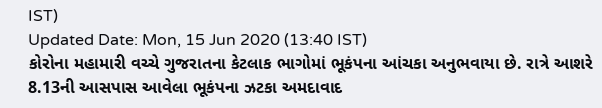IST)
Updated Date: Mon, 15 Jun 2020 (13:40 IST)
કોરોના મહામારી વચ્ચે ગુજરાતના કેટલાક ભાગોમાં ભૂકંપના આંચકા અનુભવાયા છે. રાત્રે આશરે 8.13ની આસપાસ આવેલા ભૂકંપના ઝટકા અમદાવાદ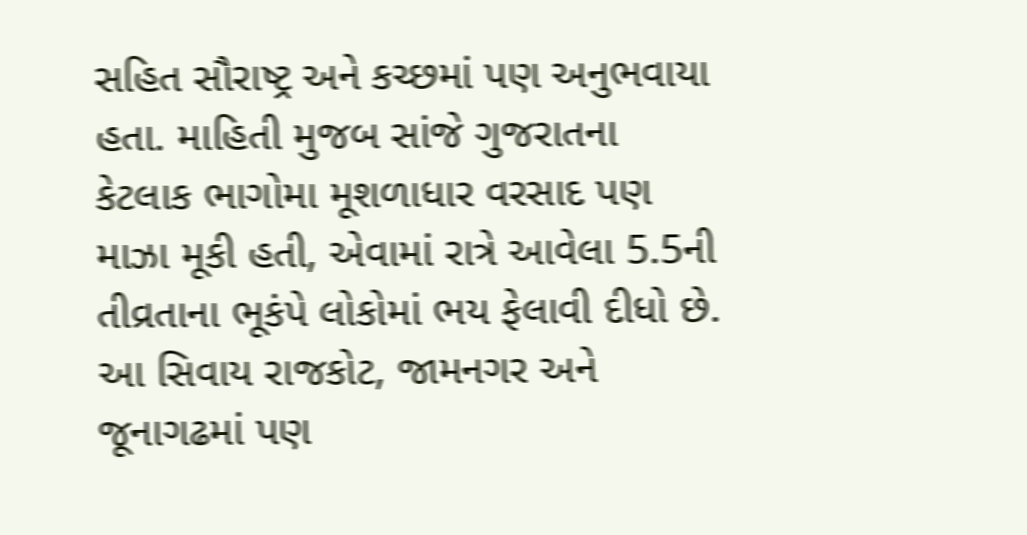સહિત સૌરાષ્ટ્ર અને કચ્છમાં પણ અનુભવાયા હતા. માહિતી મુજબ સાંજે ગુજરાતના કેટલાક ભાગોમા મૂશળાધાર વરસાદ પણ માઝા મૂકી હતી, એવામાં રાત્રે આવેલા 5.5ની તીવ્રતાના ભૂકંપે લોકોમાં ભય ફેલાવી દીધો છે. આ સિવાય રાજકોટ, જામનગર અને જૂનાગઢમાં પણ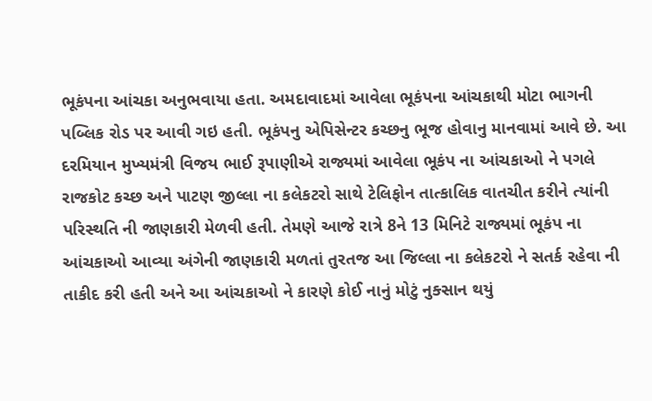ભૂકંપના આંચકા અનુભવાયા હતા. અમદાવાદમાં આવેલા ભૂકંપના આંચકાથી મોટા ભાગની પબ્લિક રોડ પર આવી ગઇ હતી. ભૂકંપનુ એપિસેન્ટર કચ્છનુ ભૂજ હોવાનુ માનવામાં આવે છે. આ દરમિયાન મુખ્યમંત્રી વિજય ભાઈ રૂપાણીએ રાજ્યમાં આવેલા ભૂકંપ ના આંચકાઓ ને પગલે રાજકોટ કચ્છ અને પાટણ જીલ્લા ના કલેકટરો સાથે ટેલિફોન તાત્કાલિક વાતચીત કરીને ત્યાંની પરિસ્થતિ ની જાણકારી મેળવી હતી. તેમણે આજે રાત્રે 8ને 13 મિનિટે રાજ્યમાં ભૂકંપ ના આંચકાઓ આવ્યા અંગેની જાણકારી મળતાં તુરતજ આ જિલ્લા ના કલેકટરો ને સતર્ક રહેવા ની તાકીદ કરી હતી અને આ આંચકાઓ ને કારણે કોઈ નાનું મોટું નુક્સાન થયું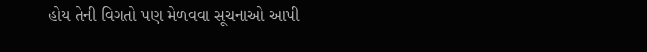હોય તેની વિગતો પણ મેળવવા સૂચનાઓ આપી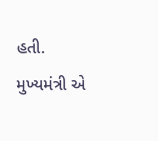હતી. મુખ્યમંત્રી એ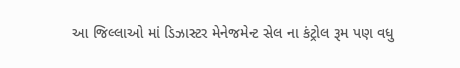આ જિલ્લાઓ માં ડિઝાસ્ટર મેનેજમેન્ટ સેલ ના કંટ્રોલ રૂમ પણ વધુ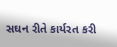સઘન રીતે કાર્યરત કરી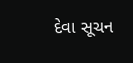દેવા સૂચન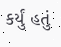કર્યું હતું